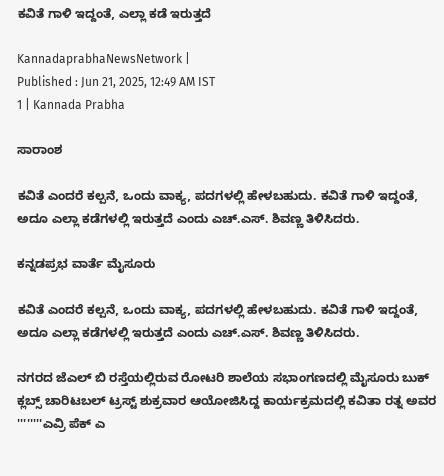ಕವಿತೆ ಗಾಳಿ ಇದ್ದಂತೆ, ಎಲ್ಲಾ ಕಡೆ ಇರುತ್ತದೆ

KannadaprabhaNewsNetwork |
Published : Jun 21, 2025, 12:49 AM IST
1 | Kannada Prabha

ಸಾರಾಂಶ

ಕವಿತೆ ಎಂದರೆ ಕಲ್ಪನೆ, ಒಂದು ವಾಕ್ಯ, ಪದಗಳಲ್ಲಿ ಹೇಳಬಹುದು. ಕವಿತೆ ಗಾಳಿ ಇದ್ದಂತೆ, ಅದೂ ಎಲ್ಲಾ ಕಡೆಗಳಲ್ಲಿ ಇರುತ್ತದೆ ಎಂದು ಎಚ್.ಎಸ್. ಶಿವಣ್ಣ ತಿಳಿಸಿದರು.

ಕನ್ನಡಪ್ರಭ ವಾರ್ತೆ ಮೈಸೂರು

ಕವಿತೆ ಎಂದರೆ ಕಲ್ಪನೆ, ಒಂದು ವಾಕ್ಯ, ಪದಗಳಲ್ಲಿ ಹೇಳಬಹುದು. ಕವಿತೆ ಗಾಳಿ ಇದ್ದಂತೆ, ಅದೂ ಎಲ್ಲಾ ಕಡೆಗಳಲ್ಲಿ ಇರುತ್ತದೆ ಎಂದು ಎಚ್.ಎಸ್. ಶಿವಣ್ಣ ತಿಳಿಸಿದರು.

ನಗರದ ಜೆಎಲ್ ಬಿ ರಸ್ತೆಯಲ್ಲಿರುವ ರೋಟರಿ ಶಾಲೆಯ ಸಭಾಂಗಣದಲ್ಲಿ ಮೈಸೂರು ಬುಕ್ ಕ್ಲಬ್ಸ್ ಚಾರಿಟಬಲ್ ಟ್ರಸ್ಟ್ ಶುಕ್ರವಾರ ಆಯೋಜಿಸಿದ್ದ ಕಾರ್ಯಕ್ರಮದಲ್ಲಿ ಕವಿತಾ ರತ್ನ ಅವರ ''''''''ಎವ್ರಿ ಪೆಕ್ ಎ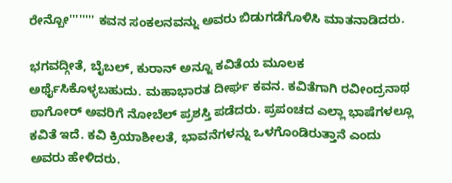ರೇನ್ಬೋ'''''''' ಕವನ ಸಂಕಲನವನ್ನು ಅವರು ಬಿಡುಗಡೆಗೊಳಿಸಿ ಮಾತನಾಡಿದರು.

ಭಗವದ್ಗೀತೆ, ಬೈಬಲ್, ಕುರಾನ್ ಅನ್ನೂ ಕವಿತೆಯ ಮೂಲಕ ಅರ್ಥೈಸಿಕೊಳ್ಳಬಹುದು. ಮಹಾಭಾರತ ದೀರ್ಘ ಕವನ. ಕವಿತೆಗಾಗಿ ರವೀಂದ್ರನಾಥ ಠಾಗೋರ್ ಅವರಿಗೆ ನೋಬೆಲ್‌ ಪ್ರಶಸ್ತಿ ಪಡೆದರು. ಪ್ರಪಂಚದ ಎಲ್ಲಾ ಭಾಷೆಗಳಲ್ಲೂ ಕವಿತೆ ಇದೆ. ಕವಿ ಕ್ರಿಯಾಶೀಲತೆ, ಭಾವನೆಗಳನ್ನು ಒಳಗೊಂಡಿರುತ್ತಾನೆ ಎಂದು ಅವರು ಹೇಳಿದರು.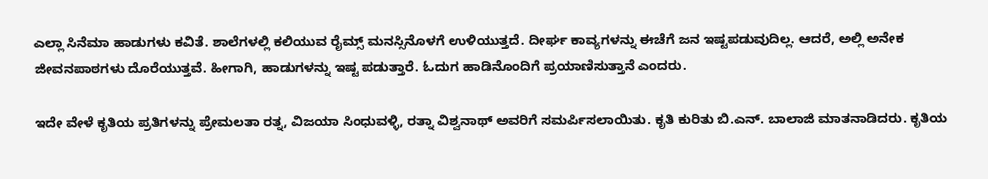ಎಲ್ಲಾ ಸಿನೆಮಾ ಹಾಡುಗಳು ಕವಿತೆ. ಶಾಲೆಗಳಲ್ಲಿ ಕಲಿಯುವ ರೈಮ್ಸ್ ಮನಸ್ಸಿನೊಳಗೆ ಉಳಿಯುತ್ತದೆ. ದೀರ್ಘ ಕಾವ್ಯಗಳನ್ನು ಈಚೆಗೆ ಜನ ಇಷ್ಟಪಡುವುದಿಲ್ಲ. ಆದರೆ, ಅಲ್ಲಿ ಅನೇಕ ಜೀವನಪಾಠಗಳು ದೊರೆಯುತ್ತವೆ. ಹೀಗಾಗಿ, ಹಾಡುಗಳನ್ನು ಇಷ್ಟ ಪಡುತ್ತಾರೆ. ಓದುಗ ಹಾಡಿನೊಂದಿಗೆ ಪ್ರಯಾಣಿಸುತ್ತಾನೆ ಎಂದರು.

ಇದೇ ವೇಳೆ ಕೃತಿಯ ಪ್ರತಿಗಳನ್ನು ಪ್ರೇಮಲತಾ ರತ್ನ, ವಿಜಯಾ ಸಿಂಧುವಳ್ಳಿ, ರತ್ನಾ ವಿಶ್ವನಾಥ್ ಅವರಿಗೆ ಸಮರ್ಪಿಸಲಾಯಿತು. ಕೃತಿ ಕುರಿತು ಬಿ.ಎನ್. ಬಾಲಾಜಿ ಮಾತನಾಡಿದರು. ಕೃತಿಯ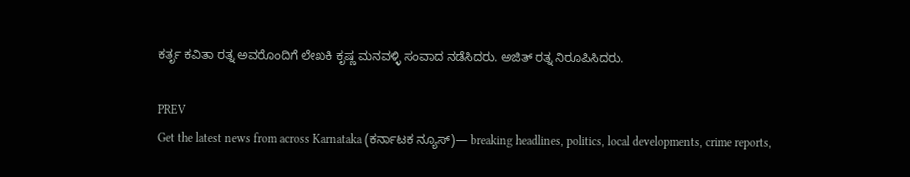ಕರ್ತೃ ಕವಿತಾ ರತ್ನ ಅವರೊಂದಿಗೆ ಲೇಖಕಿ ಕೃಷ್ಣ ಮನವಳ್ಳಿ ಸಂವಾದ ನಡೆಸಿದರು. ಅಜಿತ್ ರತ್ನ ನಿರೂಪಿಸಿದರು.

PREV
Get the latest news from across Karnataka (ಕರ್ನಾಟಕ ನ್ಯೂಸ್)— breaking headlines, politics, local developments, crime reports,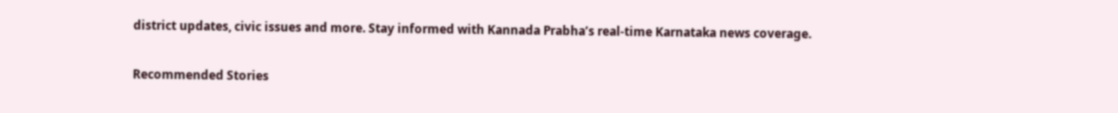district updates, civic issues and more. Stay informed with Kannada Prabha’s real‑time Karnataka news coverage.

Recommended Stories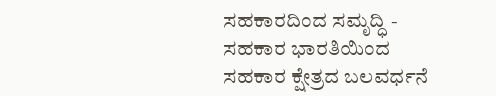ಸಹಕಾರದಿಂದ ಸಮೃದ್ಧಿ - ಸಹಕಾರ ಭಾರತಿಯಿಂದ ಸಹಕಾರ ಕ್ಷೇತ್ರದ ಬಲವರ್ಧನೆ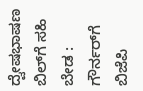ದ್ವೇಷಭಾಷಣ ಬಿಲ್‌ಗೆ ಸಹಿ ಬೇಡ : ಗೌರ್ನರ್‌ಗೆ ಬಿಜೆಪಿ